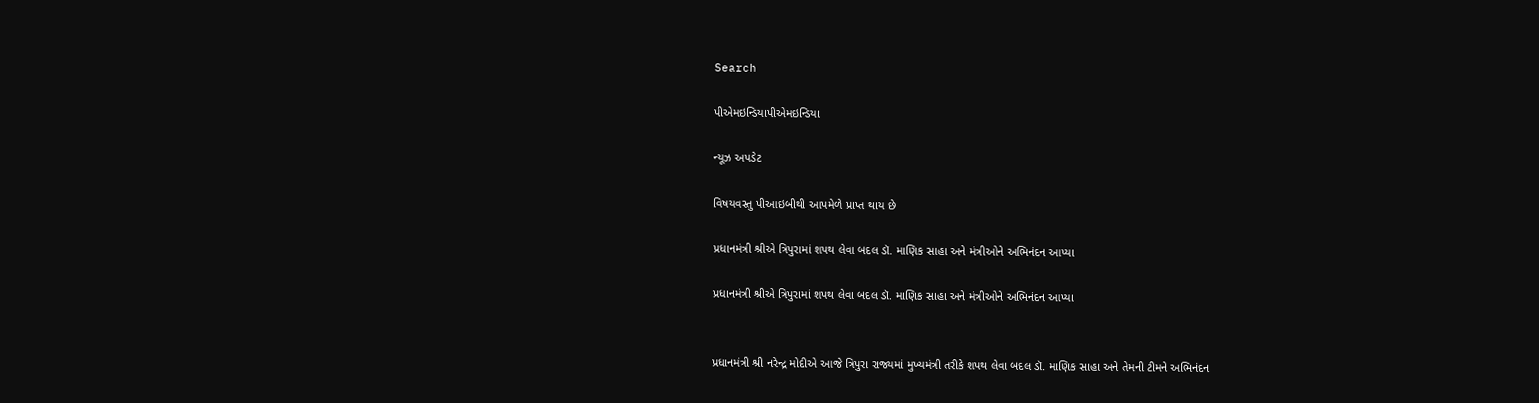Search

પીએમઇન્ડિયાપીએમઇન્ડિયા

ન્યૂઝ અપડેટ

વિષયવસ્તુ પીઆઇબીથી આપમેળે પ્રાપ્ત થાય છે

પ્રધાનમંત્રી શ્રીએ ત્રિપુરામાં શપથ લેવા બદલ ડૉ. માણિક સાહા અને મંત્રીઓને અભિનંદન આપ્યા

પ્રધાનમંત્રી શ્રીએ ત્રિપુરામાં શપથ લેવા બદલ ડૉ. માણિક સાહા અને મંત્રીઓને અભિનંદન આપ્યા


પ્રધાનમંત્રી શ્રી નરેન્દ્ર મોદીએ આજે ત્રિપુરા રાજ્યમાં મુખ્યમંત્રી તરીકે શપથ લેવા બદલ ડૉ. માણિક સાહા અને તેમની ટીમને અભિનંદન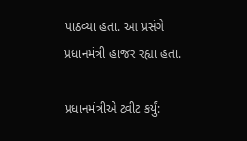પાઠવ્યા હતા. આ પ્રસંગે પ્રધાનમંત્રી હાજર રહ્યા હતા.

પ્રધાનમંત્રીએ ટ્વીટ કર્યું: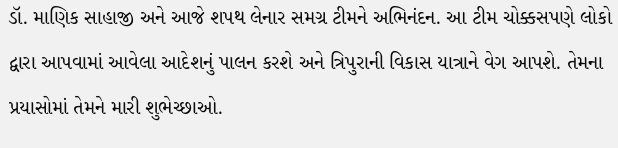ડૉ. માણિક સાહાજી અને આજે શપથ લેનાર સમગ્ર ટીમને અભિનંદન. આ ટીમ ચોક્કસપણે લોકો દ્વારા આપવામાં આવેલા આદેશનું પાલન કરશે અને ત્રિપુરાની વિકાસ યાત્રાને વેગ આપશે. તેમના પ્રયાસોમાં તેમને મારી શુભેચ્છાઓ.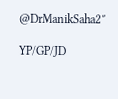@DrManikSaha2″

YP/GP/JD